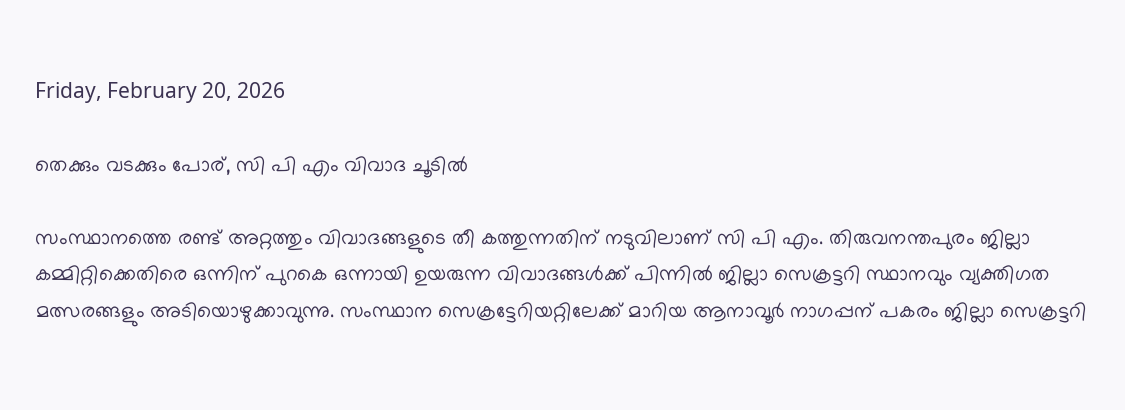Friday, February 20, 2026

തെക്കും വടക്കും പോര്, സി പി എം വിവാദ ചൂടിൽ

സംസ്ഥാനത്തെ രണ്ട് അറ്റത്തും വിവാദങ്ങളുടെ തീ കത്തുന്നതിന് നടുവിലാണ് സി പി എം. തിരുവനന്തപുരം ജില്ലാ കമ്മിറ്റിക്കെതിരെ ഒന്നിന് പുറകെ ഒന്നായി ഉയരുന്ന വിവാദങ്ങൾക്ക് പിന്നിൽ ജില്ലാ സെക്രട്ടറി സ്ഥാനവും വ്യക്തിഗത മത്സരങ്ങളും അടിയൊഴുക്കാവുന്നു. സംസ്ഥാന സെക്രട്ടേറിയറ്റിലേക്ക് മാറിയ ആനാവൂര്‍ നാഗപ്പന് പകരം ജില്ലാ സെക്രട്ടറി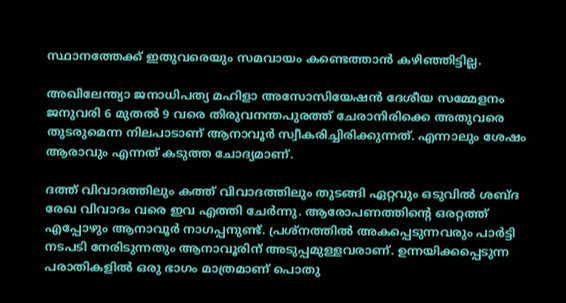സ്ഥാനത്തേക്ക് ഇതുവരെയും സമവായം കണ്ടെത്താൻ കഴിഞ്ഞിട്ടില്ല.

അഖിലേന്ത്യാ ജനാധിപത്യ മഹിളാ അസോസിയേഷൻ ദേശീയ സമ്മേളനം ജനുവരി 6 മുതൽ 9 വരെ തിരുവനന്തപുരത്ത് ചേരാനിരിക്കെ അതുവരെ തുടരുമെന്ന നിലപാടാണ് ആനാവൂര്‍ സ്വീകരിച്ചിരിക്കുന്നത്. എന്നാലും ശേഷം ആരാവും എന്നത് കടുത്ത ചോദ്യമാണ്.

ദത്ത് വിവാദത്തിലും കത്ത് വിവാദത്തിലും തുടങ്ങി ഏറ്റവും ഒടുവിൽ ശബ്ദ രേഖ വിവാദം വരെ ഇവ എത്തി ചേർന്നു. ആരോപണത്തിന്റെ ഒരറ്റത്ത് എപ്പോഴും ആനാവൂര്‍ നാഗപ്പനുണ്ട്. പ്രശ്നത്തിൽ അകപ്പെടുന്നവരും പാര്‍ട്ടി നടപടി നേരിടുന്നതും ആനാവൂരിന് അടുപ്പമുള്ളവരാണ്. ഉന്നയിക്കപ്പെടുന്ന പരാതികളിൽ ഒരു ഭാഗം മാത്രമാണ് പൊതു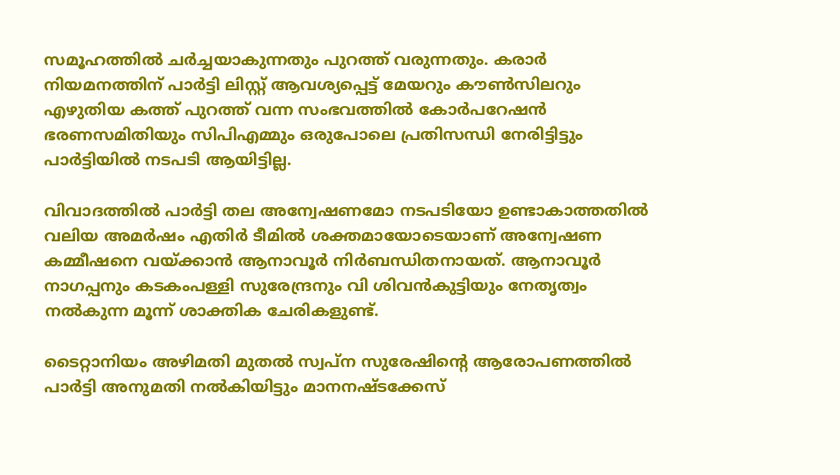സമൂഹത്തിൽ ചര്‍ച്ചയാകുന്നതും പുറത്ത് വരുന്നതും. കരാര്‍ നിയമനത്തിന് പാര്‍ട്ടി ലിസ്റ്റ് ആവശ്യപ്പെട്ട് മേയറും കൗൺസിലറും എഴുതിയ കത്ത് പുറത്ത് വന്ന സംഭവത്തിൽ കോര്‍പറേഷൻ ഭരണസമിതിയും സിപിഎമ്മും ഒരുപോലെ പ്രതിസന്ധി നേരിട്ടിട്ടും പാർട്ടിയിൽ നടപടി ആയിട്ടില്ല.

വിവാദത്തിൽ പാര്‍ട്ടി തല അന്വേഷണമോ നടപടിയോ ഉണ്ടാകാത്തതിൽ വലിയ അമര്‍ഷം എതിര്‍ ടീമിൽ ശക്തമായോടെയാണ് അന്വേഷണ കമ്മീഷനെ വയ്ക്കാൻ ആനാവൂര്‍ നിര്‍ബന്ധിതനായത്. ആനാവൂര്‍ നാഗപ്പനും കടകംപള്ളി സുരേന്ദ്രനും വി ശിവൻകുട്ടിയും നേതൃത്വം നൽകുന്ന മൂന്ന് ശാക്തിക ചേരികളുണ്ട്.

ടൈറ്റാനിയം അഴിമതി മുതൽ സ്വപ്ന സുരേഷിന്റെ ആരോപണത്തിൽ പാര്‍ട്ടി അനുമതി നൽകിയിട്ടും മാനനഷ്ടക്കേസ്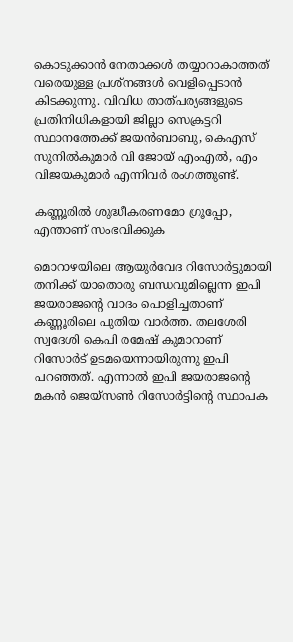കൊടുക്കാൻ നേതാക്കൾ തയ്യാറാകാത്തത് വരെയുള്ള പ്രശ്നങ്ങൾ വെളിപ്പെടാൻ കിടക്കുന്നു. വിവിധ താത്പര്യങ്ങളുടെ പ്രതിനിധികളായി ജില്ലാ സെക്രട്ടറി സ്ഥാനത്തേക്ക് ജയൻബാബു, കെഎസ് സുനിൽകുമാര്‍ വി ജോയ് എംഎൽ, എം വിജയകുമാര്‍ എന്നിവര്‍ രംഗത്തുണ്ട്.

കണ്ണൂരിൽ ശുദ്ധീകരണമോ ഗ്രൂപ്പോ, എന്താണ് സംഭവിക്കുക

മൊറാഴയിലെ ആയുർവേദ റിസോർട്ടുമായി തനിക്ക് യാതൊരു ബന്ധവുമില്ലെന്ന ഇപി ജയരാജൻ്റെ വാദം പൊളിച്ചതാണ് കണ്ണൂരിലെ പുതിയ വാർത്ത. തലശേരി സ്വദേശി കെപി രമേഷ് കുമാറാണ് റിസോർട് ഉടമയെന്നായിരുന്നു ഇപി പറഞ്ഞത്. എന്നാൽ ഇപി ജയരാജന്റെ മകൻ ജെയ്സൺ റിസോർട്ടിന്റെ സ്ഥാപക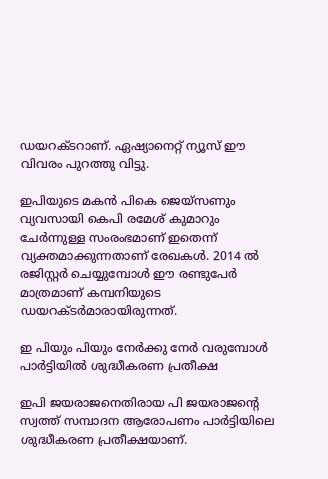ഡയറക്ടറാണ്. ഏഷ്യാനെറ്റ് ന്യൂസ് ഈ വിവരം പുറത്തു വിട്ടു.

ഇപിയുടെ മകൻ പികെ ജെയ്സണും വ്യവസായി കെപി രമേശ് കുമാറും ചേർന്നുള്ള സംരംഭമാണ് ഇതെന്ന് വ്യക്തമാക്കുന്നതാണ് രേഖകൾ. 2014 ൽ രജിസ്റ്റർ ചെയ്യുമ്പോൾ ഈ രണ്ടുപേർ മാത്രമാണ് കമ്പനിയുടെ ഡയറക്ടർമാരായിരുന്നത്.

ഇ പിയും പിയും നേർക്കു നേർ വരുമ്പോൾ പാർട്ടിയിൽ ശുദ്ധീകരണ പ്രതീക്ഷ

ഇപി ജയരാജനെതിരായ പി ജയരാജന്‍റെ സ്വത്ത് സമ്പാദന ആരോപണം പാര്‍ട്ടിയിലെ ശുദ്ധീകരണ പ്രതീക്ഷയാണ്.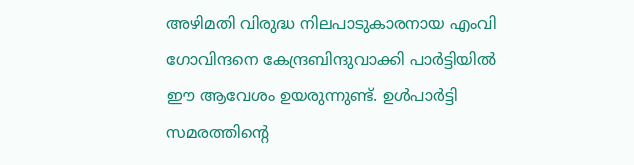അഴിമതി വിരുദ്ധ നിലപാടുകാരനായ എംവി ഗോവിന്ദനെ കേന്ദ്രബിന്ദുവാക്കി പാര്‍ട്ടിയില്‍ ഈ ആവേശം ഉയരുന്നുണ്ട്. ഉള്‍പാര്‍ട്ടി സമരത്തിന്‍റെ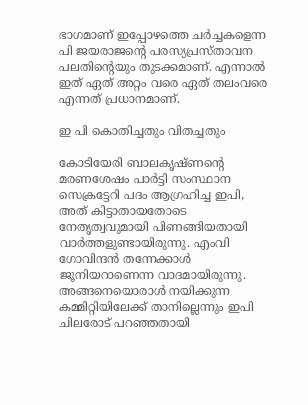ഭാഗമാണ് ഇപ്പോഴത്തെ ചര്‍ച്ചകളെന്ന പി ജയരാജന്‍റെ പരസ്യപ്രസ്താവന പലതിന്‍റെയും തുടക്കമാണ്. എന്നാൽ ഇത് ഏത് അറ്റം വരെ ഏത് തലംവരെ എന്നത് പ്രധാനമാണ്.

ഇ പി കൊതിച്ചതും വിതച്ചതും

കോടിയേരി ബാലകൃഷ്ണന്റെ മരണശേഷം പാര്‍ട്ടി സംസ്ഥാന സെക്രട്ടേറി പദം ആഗ്രഹിച്ച ഇപി, അത് കിട്ടാതായതോടെ നേതൃത്വവുമായി പിണങ്ങിയതായി വാർത്തളുണ്ടായിരുന്നു. എംവി ഗോവിന്ദന്‍ തന്നേക്കാള്‍ ജൂനിയറാണെന്ന വാദമായിരുന്നു. അങ്ങനെയൊരാൾ നയിക്കുന്ന കമ്മിറ്റിയിലേക്ക് താനില്ലെന്നും ഇപി ചിലരോട് പറഞ്ഞതായി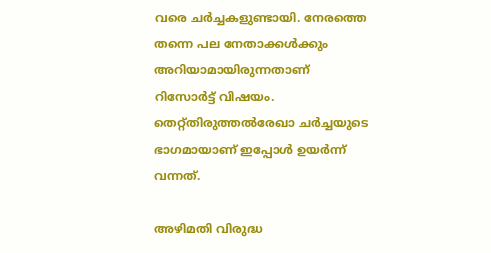വരെ ചർച്ചകളുണ്ടായി. നേരത്തെ തന്നെ പല നേതാക്കള്‍ക്കും അറിയാമായിരുന്നതാണ് റിസോർട്ട് വിഷയം. തെറ്റ്തിരുത്തല്‍രേഖാ ചര്‍ച്ചയുടെ ഭാഗമായാണ് ഇപ്പോൾ ഉയര്‍ന്ന് വന്നത്.

അഴിമതി വിരുദ്ധ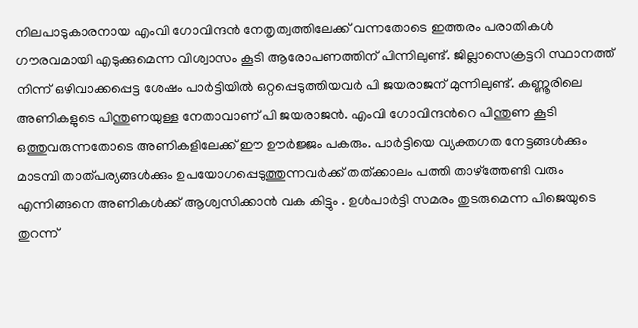നിലപാടുകാരനായ എംവി ഗോവിന്ദന്‍ നേതൃത്വത്തിലേക്ക് വന്നതോടെ ഇത്തരം പരാതികള്‍ ഗൗരവമായി എടുക്കുമെന്ന വിശ്വാസം കൂടി ആരോപണത്തിന് പിന്നിലുണ്ട്. ജില്ലാസെക്രട്ടറി സ്ഥാനത്ത് നിന്ന് ഒഴിവാക്കപ്പെട്ട ശേഷം പാര്‍ട്ടിയില്‍ ഒറ്റപ്പെടുത്തിയവര്‍ പി ജയരാജന് മുന്നിലുണ്ട്. കണ്ണൂരിലെ അണികളുടെ പിന്തുണയുള്ള നേതാവാണ് പി ജയരാജന്‍. എംവി ഗോവിന്ദന്‍റെ പിന്തുണ കൂടി ഒത്തുവരുന്നതോടെ അണികളിലേക്ക് ഈ ഊർജ്ജം പകരും. പാർട്ടിയെ വ്യക്തഗത നേട്ടങ്ങൾക്കും മാടമ്പി താത്പര്യങ്ങൾക്കും ഉപയോഗപ്പെടുത്തുന്നവർക്ക് തത്ക്കാലം പത്തി താഴ്ത്തേണ്ടി വരും എന്നിങ്ങനെ അണികൾക്ക് ആശ്വസിക്കാൻ വക കിട്ടും . ഉള്‍പാര്‍ട്ടി സമരം തുടരുമെന്ന പിജെയുടെ തുറന്ന്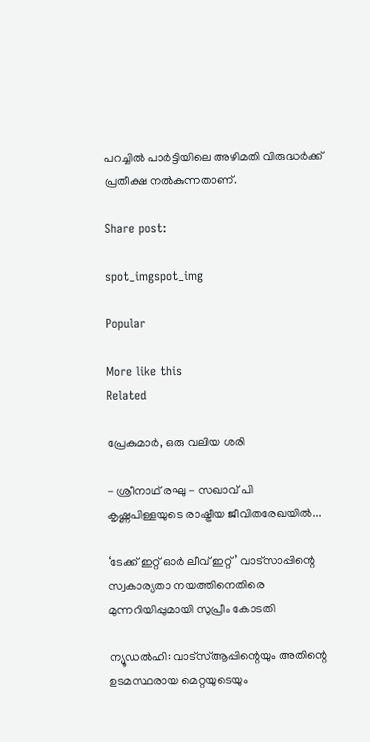പറച്ചില്‍ പാര്‍ട്ടിയിലെ അഴിമതി വിരുദ്ധര്‍ക്ക് പ്രതീക്ഷ നല്‍കുന്നതാണ്.

Share post:

spot_imgspot_img

Popular

More like this
Related

പ്രേകുമാർ, ഒരു വലിയ ശരി

- ശ്രീനാഥ് രഘു - സഖാവ് പി കൃഷ്ണപിള്ളയുടെ രാഷ്ട്രീയ ജീവിതരേഖയിൽ...

‘ടേക്ക് ഇറ്റ് ഓർ ലീവ് ഇറ്റ്’ വാട്സാപ്പിന്റെ സ്വകാര്യതാ നയത്തിനെതിരെ മുന്നറിയിപ്പുമായി സുപ്രീം കോടതി

ന്യൂഡൽഹി: വാട്‌സ്ആപ്പിന്റെയും അതിന്റെ ഉടമസ്ഥരായ മെറ്റയുടെയും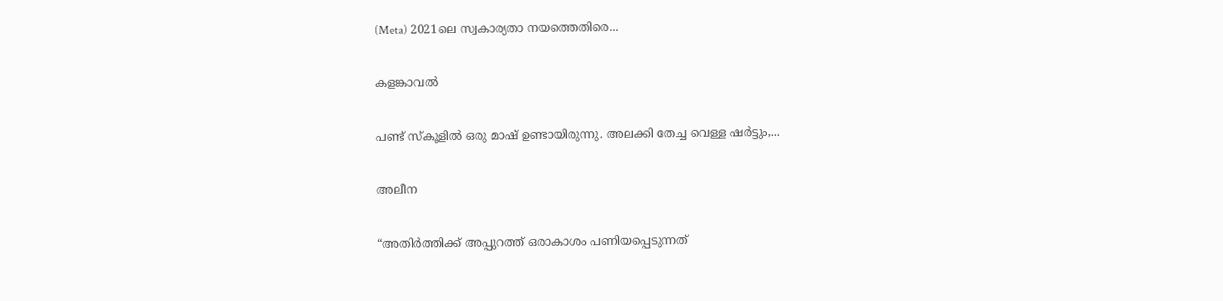(Meta) 2021ലെ സ്വകാര്യതാ നയത്തെതിരെ...

കളങ്കാവൽ

പണ്ട് സ്കൂളിൽ ഒരു മാഷ് ഉണ്ടായിരുന്നു. അലക്കി തേച്ച വെള്ള ഷർട്ടും,...

അലീന

“അതിര്‍ത്തിക്ക് അപ്പുറത്ത് ഒരാകാശം പണിയപ്പെടുന്നത്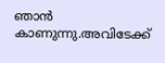ഞാന്‍ കാണുന്നു.അവിടേക്ക്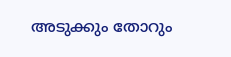അടുക്കും തോറും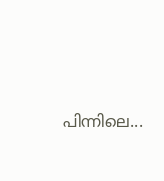പിന്നിലെ...